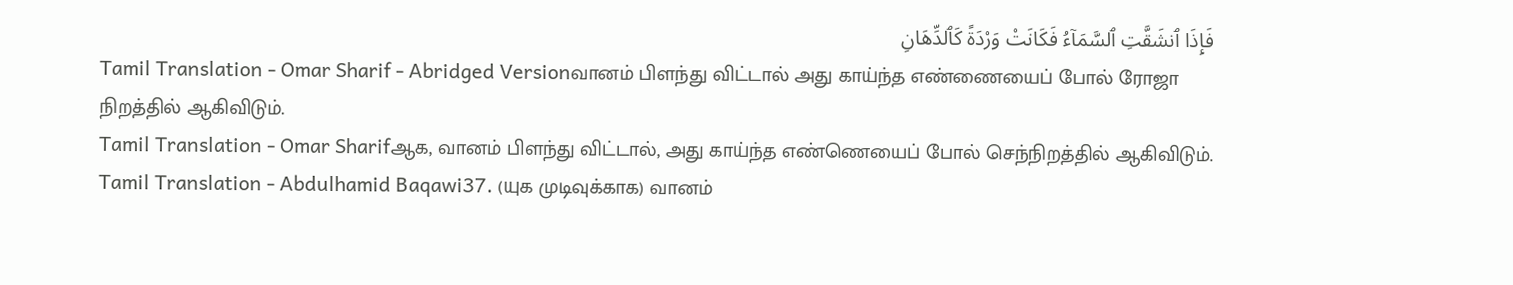فَإِذَا ٱنشَقَّتِ ٱلسَّمَآءُ فَكَانَتْ وَرْدَةً كَٱلدِّهَانِ
Tamil Translation - Omar Sharif - Abridged Versionவானம் பிளந்து விட்டால் அது காய்ந்த எண்ணையைப் போல் ரோஜா நிறத்தில் ஆகிவிடும்.
Tamil Translation - Omar Sharifஆக, வானம் பிளந்து விட்டால், அது காய்ந்த எண்ணெயைப் போல் செந்நிறத்தில் ஆகிவிடும்.
Tamil Translation - Abdulhamid Baqawi37. (யுக முடிவுக்காக) வானம்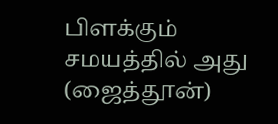பிளக்கும் சமயத்தில் அது (ஜைத்தூன்)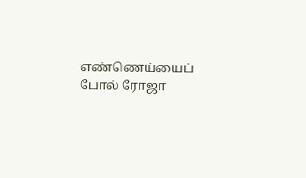எண்ணெய்யைப் போல் ரோஜா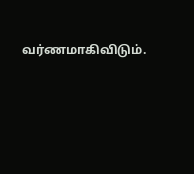வர்ணமாகிவிடும்.